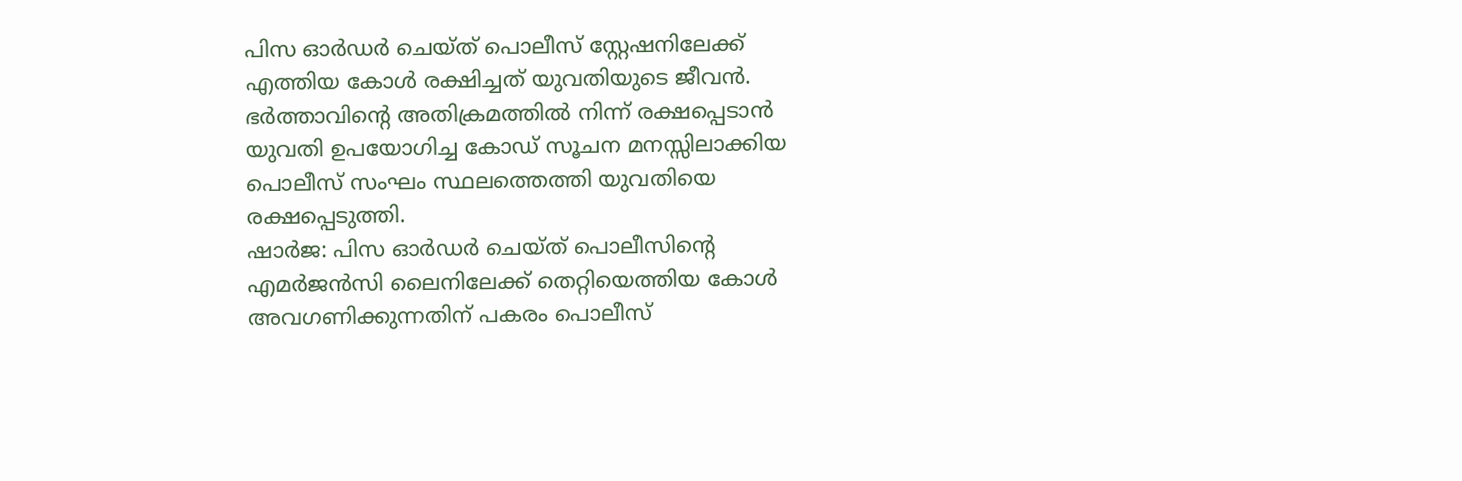പിസ ഓർഡർ ചെയ്ത് പൊലീസ് സ്റ്റേഷനിലേക്ക് എത്തിയ കോൾ രക്ഷിച്ചത് യുവതിയുടെ ജീവൻ. ഭർത്താവിന്റെ അതിക്രമത്തിൽ നിന്ന് രക്ഷപ്പെടാൻ യുവതി ഉപയോഗിച്ച കോഡ് സൂചന മനസ്സിലാക്കിയ പൊലീസ് സംഘം സ്ഥലത്തെത്തി യുവതിയെ രക്ഷപ്പെടുത്തി.
ഷാർജ: പിസ ഓർഡർ ചെയ്ത് പൊലീസിന്റെ എമർജൻസി ലൈനിലേക്ക് തെറ്റിയെത്തിയ കോൾ അവഗണിക്കുന്നതിന് പകരം പൊലീസ്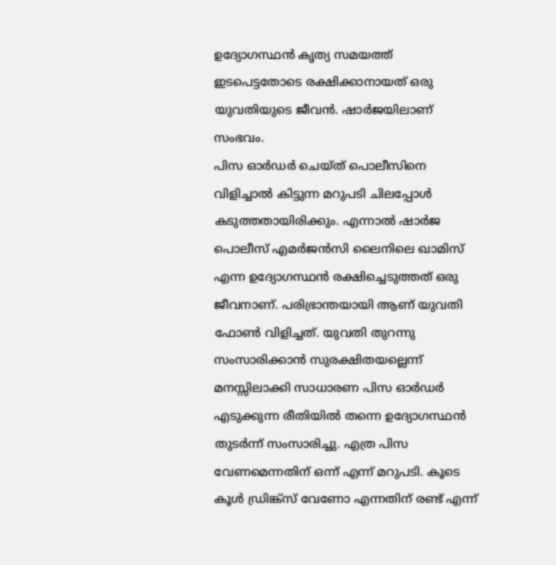ഉദ്യോഗസ്ഥൻ കൃത്യ സമയത്ത് ഇടപെട്ടതോടെ രക്ഷിക്കാനായത് ഒരു യുവതിയുടെ ജീവൻ. ഷാർജയിലാണ് സംഭവം.
പിസ ഓർഡർ ചെയ്ത് പൊലീസിനെ വിളിച്ചാൽ കിട്ടുന്ന മറുപടി ചിലപ്പോൾ കടുത്തതായിരിക്കും. എന്നാൽ ഷാർജ പൊലീസ് എമർജൻസി ലൈനിലെ ഖാമിസ് എന്ന ഉദ്യോഗസ്ഥൻ രക്ഷിച്ചെടുത്തത് ഒരു ജീവനാണ്. പരിഭ്രാന്തയായി ആണ് യുവതി ഫോൺ വിളിച്ചത്. യുവതി തുറന്നു സംസാരിക്കാൻ സുരക്ഷിതയല്ലെന്ന് മനസ്സിലാക്കി സാധാരണ പിസ ഓർഡർ എടുക്കുന്ന രീതിയിൽ തന്നെ ഉദ്യോഗസ്ഥൻ തുടർന്ന് സംസാരിച്ചു. എത്ര പിസ വേണമെന്നതിന് ഒന്ന് എന്ന് മറുപടി. കൂടെ കൂൾ ഡ്രിങ്ക്സ് വേണോ എന്നതിന് രണ്ട് എന്ന്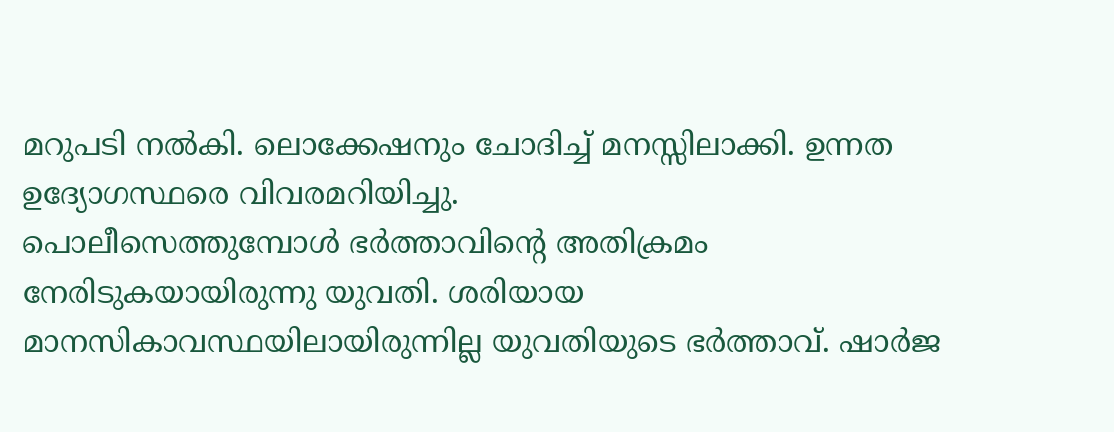മറുപടി നൽകി. ലൊക്കേഷനും ചോദിച്ച് മനസ്സിലാക്കി. ഉന്നത ഉദ്യോഗസ്ഥരെ വിവരമറിയിച്ചു.
പൊലീസെത്തുമ്പോൾ ഭർത്താവിന്റെ അതിക്രമം നേരിടുകയായിരുന്നു യുവതി. ശരിയായ മാനസികാവസ്ഥയിലായിരുന്നില്ല യുവതിയുടെ ഭർത്താവ്. ഷാർജ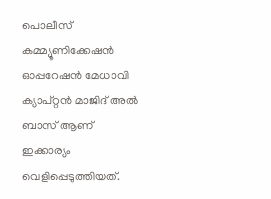പൊലീസ് കമ്മ്യൂണിക്കേഷൻ ഓപ്പറേഷൻ മേധാവി ക്യാപ്റ്റൻ മാജിദ് അൽ ബാസ് ആണ് ഇക്കാര്യം വെളിപ്പെടുത്തിയത്.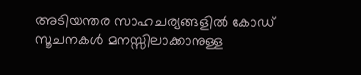അടിയന്തര സാഹചര്യങ്ങളിൽ കോഡ് സൂചനകൾ മനസ്സിലാക്കാനുള്ള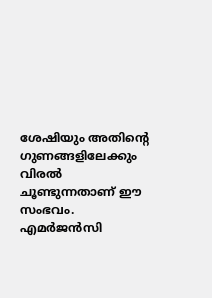ശേഷിയും അതിന്റെ ഗുണങ്ങളിലേക്കും വിരൽ ചൂണ്ടുന്നതാണ് ഈ സംഭവം. എമർജൻസി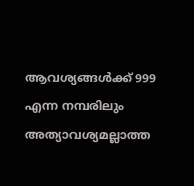ആവശ്യങ്ങൾക്ക് 999 എന്ന നമ്പരിലും അത്യാവശ്യമല്ലാത്ത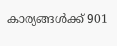കാര്യങ്ങൾക്ക് 901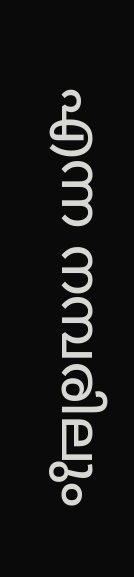എന്ന നമ്പരിലും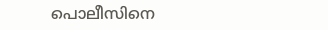പൊലീസിനെ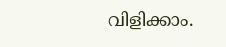വിളിക്കാം.